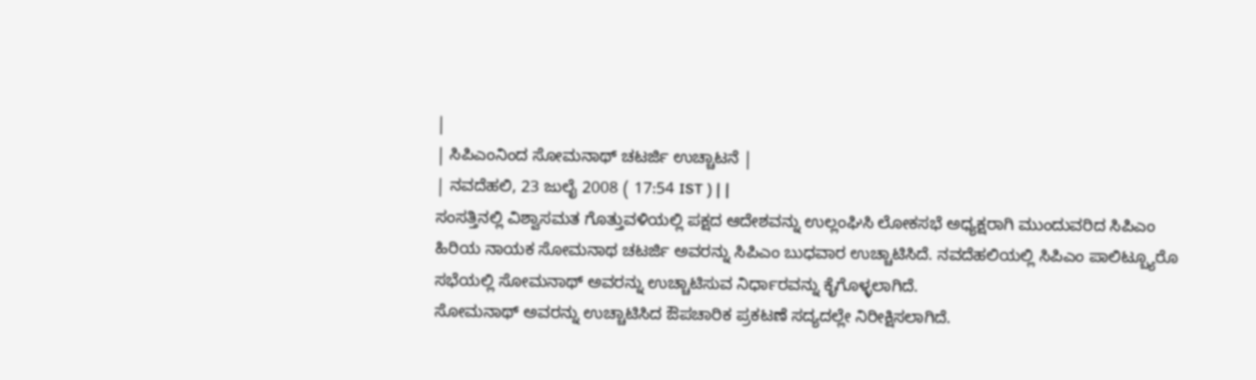|
| ಸಿಪಿಎಂನಿಂದ ಸೋಮನಾಥ್ ಚಟರ್ಜಿ ಉಚ್ಚಾಟನೆ |
| ನವದೆಹಲಿ, 23 ಜುಲೈ 2008 ( 17:54 IST ) | |
ಸಂಸತ್ತಿನಲ್ಲಿ ವಿಶ್ವಾಸಮತ ಗೊತ್ತುವಳಿಯಲ್ಲಿ ಪಕ್ಷದ ಆದೇಶವನ್ನು ಉಲ್ಲಂಘಿಸಿ ಲೋಕಸಭೆ ಅಧ್ಯಕ್ಷರಾಗಿ ಮುಂದುವರಿದ ಸಿಪಿಎಂ ಹಿರಿಯ ನಾಯಕ ಸೋಮನಾಥ ಚಟರ್ಜಿ ಅವರನ್ನು ಸಿಪಿಎಂ ಬುಧವಾರ ಉಚ್ಚಾಟಿಸಿದೆ. ನವದೆಹಲಿಯಲ್ಲಿ ಸಿಪಿಎಂ ಪಾಲಿಟ್ಬ್ಯೂರೊ ಸಭೆಯಲ್ಲಿ ಸೋಮನಾಥ್ ಅವರನ್ನು ಉಚ್ಚಾಟಿಸುವ ನಿರ್ಧಾರವನ್ನು ಕೈಗೊಳ್ಳಲಾಗಿದೆ.
ಸೋಮನಾಥ್ ಅವರನ್ನು ಉಚ್ಚಾಟಿಸಿದ ಔಪಚಾರಿಕ ಪ್ರಕಟಣೆ ಸದ್ಯದಲ್ಲೇ ನಿರೀಕ್ಷಿಸಲಾಗಿದೆ.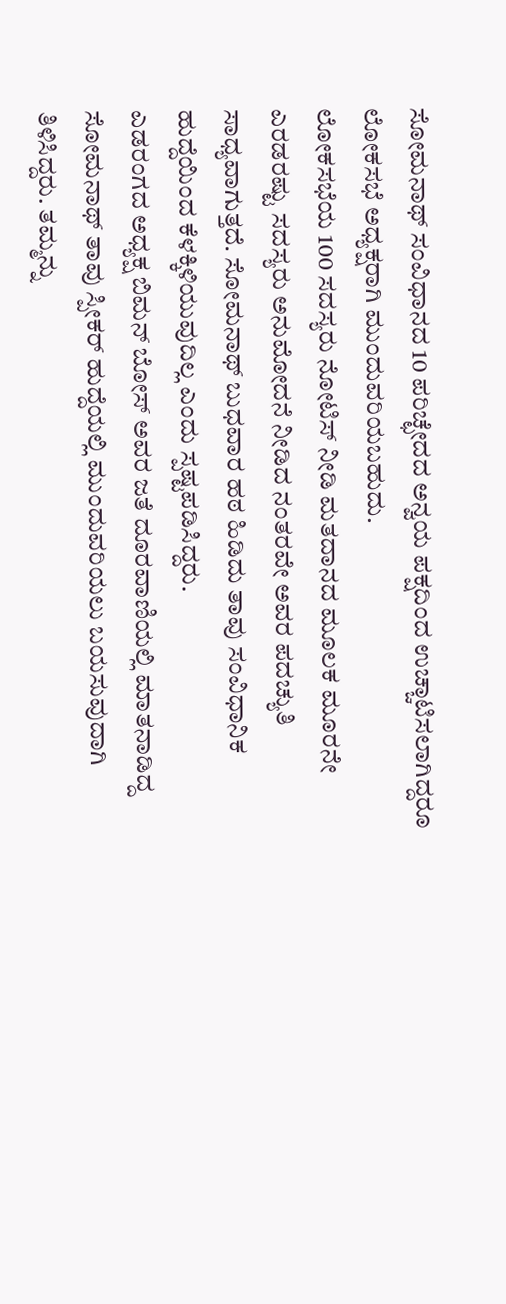ಸೋಮನಾಥ್ ಸಂವಿಧಾನದ 10 ಪರಿಚ್ಛೇದದ ಅನ್ವಯ ಪಕ್ಷದಿಂದ ಉಚ್ಚಾಟಿಸಲಾಗಿದ್ದರೂ ಲೋಕಸಭೆ ಅಧ್ಯಕ್ಷರಾಗಿ ಮುಂದುವರಿಯಬಹುದು.
ಲೋಕಸಭೆಯ 100 ಸದಸ್ಯರು ನೋಟಿಸ್ ನೀಡಿ ಮತದಾನದ ಮೂಲಕ ಮೂರನೇ ಎರಡರಷ್ಟು ಸದಸ್ಯರು ಅನುಮೋದನೆ ನೀಡಿದ ನಂತರವೇ ಅವರ ಪದಚ್ಯುತಿ ಸಾಧ್ಯವಾಗುತ್ತದೆ. ಸೋಮನಾಥ್ ಬುಧವಾರ ಹಠ ಹಿಡಿದು ತಾವು ಸಂವಿಧಾನಿಕ ಹುದ್ದೆಯಿಂದ ಕೆಳಕ್ಕಿಳಿಯುವುದಿಲ್ಲ ಎಂದು ಸ್ಪಷ್ಟಪಡಿಸಿದ್ದರು.
ಎಡರಂಗದ ಅಧ್ಯಕ್ಷ ಬಿಮನ್ ಬೋಸ್ ಅವರ ಜತೆ ದೂರವಾಣಿಯಲ್ಲಿ ಮಾತನಾಡಿದ್ದ ಸೋಮನಾಥ್ ತಾವು ಸ್ಪೀಕರ್ ಹುದ್ದೆಯಲ್ಲಿ ಮುಂದುವರಿಯಲು ಬಯಸುವುದಾಗಿ ತಿಳಿಸಿದ್ದರು. ತಮ್ಮನ್ನು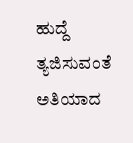ಹುದ್ದೆ ತ್ಯಜಿಸುವಂತೆ ಅತಿಯಾದ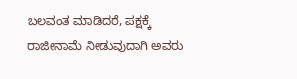ಬಲವಂತ ಮಾಡಿದರೆ, ಪಕ್ಷಕ್ಕೆ ರಾಜೀನಾಮೆ ನೀಡುವುದಾಗಿ ಅವರು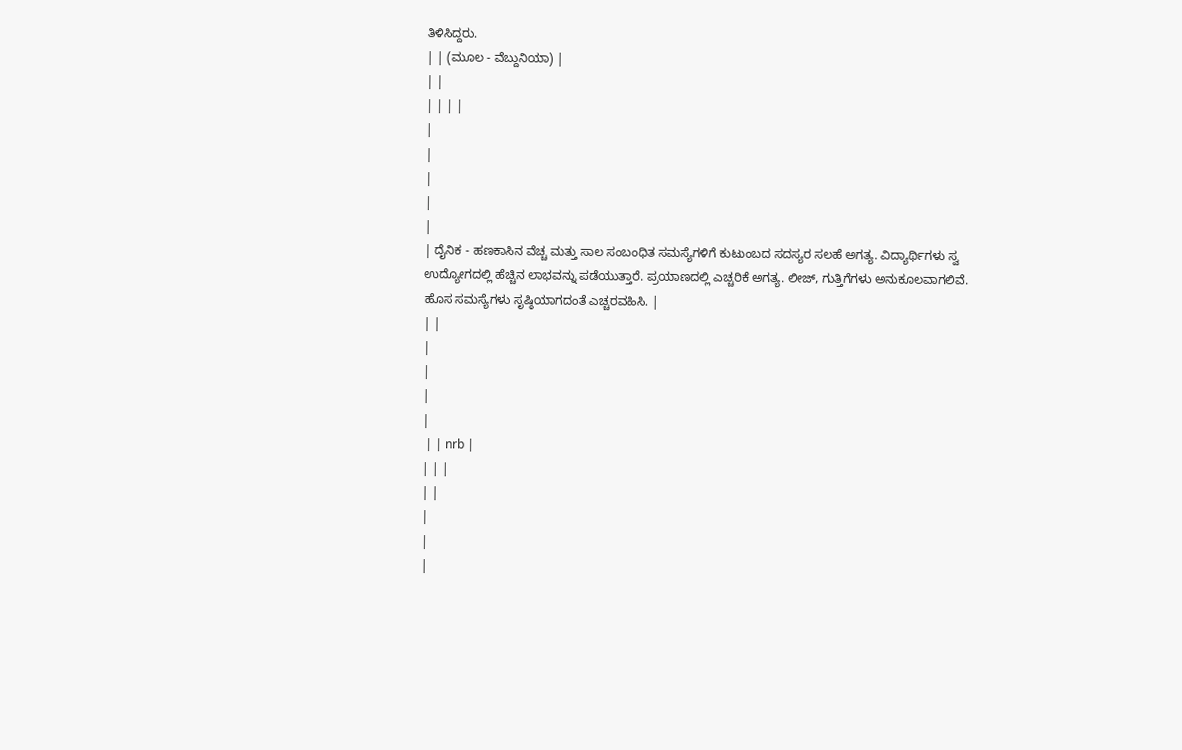ತಿಳಿಸಿದ್ದರು.
| | (ಮೂಲ - ವೆಬ್ದುನಿಯಾ) |
| |
| | | |
|
|
|
|
|
| ದೈನಿಕ - ಹಣಕಾಸಿನ ವೆಚ್ಚ ಮತ್ತು ಸಾಲ ಸಂಬಂಧಿತ ಸಮಸ್ಯೆಗಳಿಗೆ ಕುಟುಂಬದ ಸದಸ್ಯರ ಸಲಹೆ ಅಗತ್ಯ. ವಿದ್ಯಾರ್ಥಿಗಳು ಸ್ವ ಉದ್ಯೋಗದಲ್ಲಿ ಹೆಚ್ಚಿನ ಲಾಭವನ್ನು ಪಡೆಯುತ್ತಾರೆ. ಪ್ರಯಾಣದಲ್ಲಿ ಎಚ್ಚರಿಕೆ ಅಗತ್ಯ. ಲೀಜ್, ಗುತ್ತಿಗೆಗಳು ಅನುಕೂಲವಾಗಲಿವೆ. ಹೊಸ ಸಮಸ್ಯೆಗಳು ಸೃಷ್ಠಿಯಾಗದಂತೆ ಎಚ್ಚರವಹಿಸಿ. |
| |
|
|
|
|
 | | nrb |
| | |
| |
|
|
|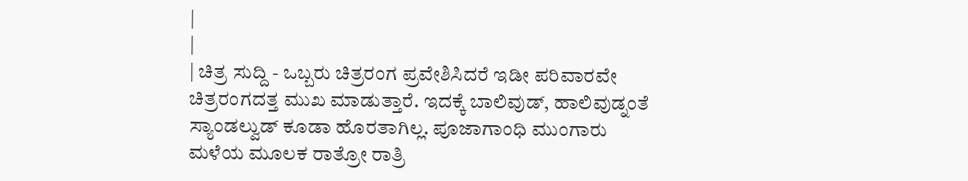|
|
| ಚಿತ್ರ ಸುದ್ದಿ - ಒಬ್ಬರು ಚಿತ್ರರಂಗ ಪ್ರವೇಶಿಸಿದರೆ ಇಡೀ ಪರಿವಾರವೇ ಚಿತ್ರರಂಗದತ್ತ ಮುಖ ಮಾಡುತ್ತಾರೆ. ಇದಕ್ಕೆ ಬಾಲಿವುಡ್, ಹಾಲಿವುಡ್ನಂತೆ ಸ್ಯಾಂಡಲ್ವುಡ್ ಕೂಡಾ ಹೊರತಾಗಿಲ್ಲ. ಪೂಜಾಗಾಂಧಿ ಮುಂಗಾರು ಮಳೆಯ ಮೂಲಕ ರಾತ್ರೋ ರಾತ್ರಿ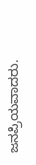ಜನಪ್ರಿಯವಾದರು.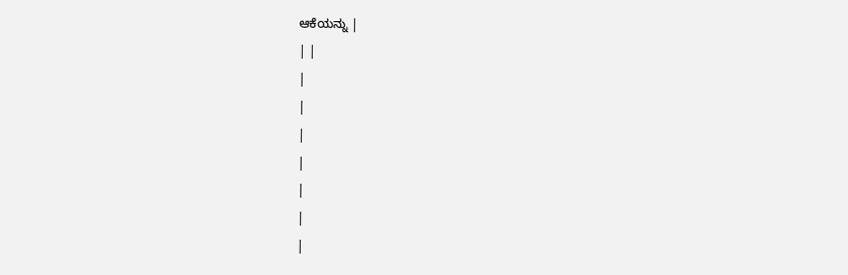ಆಕೆಯನ್ನು |
| |
|
|
|
|
|
|
|